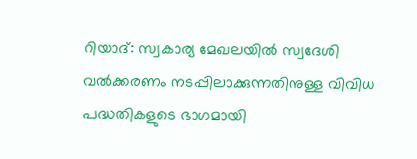റിയാദ്: സ്വകാര്യ മേഖലയിൽ സ്വദേശി വൽക്കരണം നടപ്പിലാക്കുന്നതിനുള്ള വിവിധ പദ്ധതികളുടെ ഭാഗമായി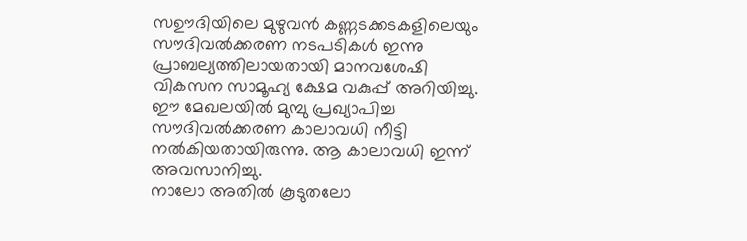സഊദിയിലെ മുഴുവൻ കണ്ണടക്കടകളിലെയും സൗദിവൽക്കരണ നടപടികൾ ഇന്നു പ്രാബല്യത്തിലായതായി മാനവശേഷി വികസന സാമൂഹ്യ ക്ഷേമ വകുപ്പ് അറിയിച്ചു.
ഈ മേഖലയിൽ മുമ്പു പ്രഖ്യാപിച്ച സൗദിവൽക്കരണ കാലാവധി നീട്ടി നൽകിയതായിരുന്നു. ആ കാലാവധി ഇന്ന് അവസാനിച്ചു.
നാലോ അതിൽ കൂടുതലോ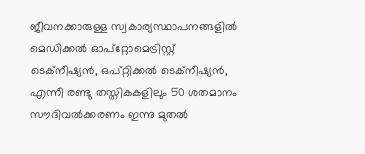ജീവനക്കാരുള്ള സ്വകാര്യസ്ഥാപനങ്ങളിൽ മെഡിക്കൽ ഓപ്റ്റോമെട്രിസ്റ്റ് ടെക്നീഷ്യൻ, ഒപ്റ്റിക്കൽ ടെക്നീഷ്യൻ, എന്നീ രണ്ടു തസ്തികകളിലും 50 ശതമാനം സൗദിവൽക്കരണം ഇന്നു മുതൽ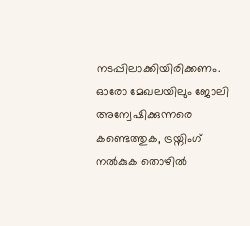നടപ്പിലാക്കിയിരിക്കണം.
ഓരോ മേഖലയിലും ജോലി അന്വേഷിക്കുന്നരെ കണ്ടെത്തുക, ട്രയ്നിംഗ് നൽകുക തൊഴിൽ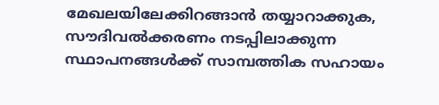മേഖലയിലേക്കിറങ്ങാൻ തയ്യാറാക്കുക, സൗദിവൽക്കരണം നടപ്പിലാക്കുന്ന സ്ഥാപനങ്ങൾക്ക് സാമ്പത്തിക സഹായം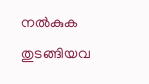നൽകുക തുടങ്ങിയവ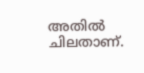അതിൽ ചിലതാണ്.